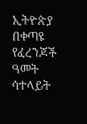ኢትዮጵያ በቀጣዩ የፈረንጆች ዓመት ሳተላይት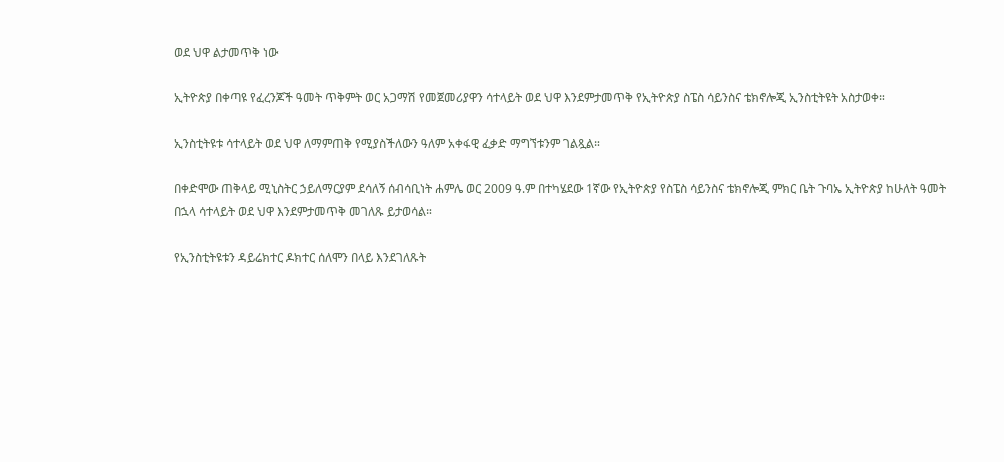ወደ ህዋ ልታመጥቅ ነው

ኢትዮጵያ በቀጣዩ የፈረንጆች ዓመት ጥቅምት ወር አጋማሽ የመጀመሪያዋን ሳተላይት ወደ ህዋ እንደምታመጥቅ የኢትዮጵያ ስፔስ ሳይንስና ቴክኖሎጂ ኢንስቲትዩት አስታወቀ።

ኢንስቲትዩቱ ሳተላይት ወደ ህዋ ለማምጠቅ የሚያስችለውን ዓለም አቀፋዊ ፈቃድ ማግኘቱንም ገልጿል።

በቀድሞው ጠቅላይ ሚኒስትር ኃይለማርያም ደሳለኝ ሰብሳቢነት ሐምሌ ወር 2009 ዓ.ም በተካሄደው 1ኛው የኢትዮጵያ የስፔስ ሳይንስና ቴክኖሎጂ ምክር ቤት ጉባኤ ኢትዮጵያ ከሁለት ዓመት በኋላ ሳተላይት ወደ ህዋ እንደምታመጥቅ መገለጹ ይታወሳል።

የኢንስቲትዩቱን ዳይሬክተር ዶክተር ሰለሞን በላይ እንደገለጹት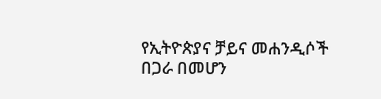የኢትዮጵያና ቻይና መሐንዲሶች በጋራ በመሆን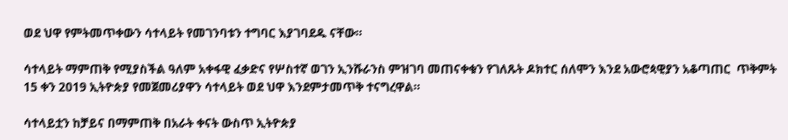ወደ ህዋ የምትመጥቀውን ሳተላይት የመገንባቱን ተግባር እያገባደዱ ናቸው።

ሳተላይት ማምጠቅ የሚያስችል ዓለም አቀፋዊ ፈቃድና የሦስተኛ ወገን ኢንሹራንስ ምዝገባ መጠናቀቁን የገለጹት ዶክተር ሰለሞን እንደ አውሮጳዊያን አቆጣጠር  ጥቅምት 15 ቀን 2019 ኢትዮጵያ የመጀመሪያዋን ሳተላይት ወደ ህዋ እንደምታመጥቅ ተናግረዋል።

ሳተላይቷን ከቻይና በማምጠቅ በአራት ቀናት ውስጥ ኢትዮጵያ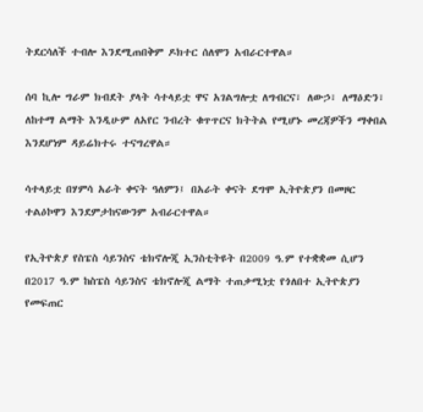ትደርሳለች ተብሎ እንደሚጠበቅም ዶክተር ሰለሞን አብራርተዋል።

ሰባ ኪሎ ግራም ክብደት ያላት ሳተላይቷ ዋና አገልግሎቷ ለግብርና፣ ለውኃ፣ ለማዕድን፣ ለከተማ ልማት እንዲሁም ለአየር ንብረት ቁጥጥርና ክትትል የሚሆኑ መረጃዎችን ማቀበል እንደሆነም ዳይሬክተሩ ተናግረዋል።

ሳተላይቷ በሃምሳ አራት ቀናት ዓለምን፤ በአራት ቀናት ደግሞ ኢትዮጵያን በመዞር ተልዕኮዋን እንደምታከናውንም አብራርተዋል።

የኢትዮጵያ የስፔስ ሳይንስና ቴክኖሎጂ ኢንስቲትዩት በ2009 ዓ.ም የተቋቋመ ሲሆን በ2017 ዓ.ም ከስፔስ ሳይንስና ቴክኖሎጂ ልማት ተጠቃሚነቷ የጎለበተ ኢትዮጵያን የመፍጠር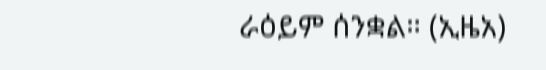ራዕይም ሰንቋል። (ኢዜአ)